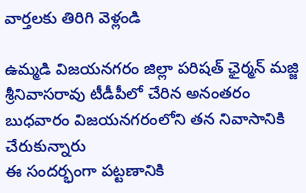వార్తలకు తిరిగి వెళ్లండి

ఉమ్మడి విజయనగరం జిల్లా పరిషత్ ఛైర్మన్ మజ్జి శ్రీనివాసరావు టీడీపీలో చేరిన అనంతరం బుధవారం విజయనగరంలోని తన నివాసానికి చేరుకున్నారు
ఈ సందర్భంగా పట్టణానికి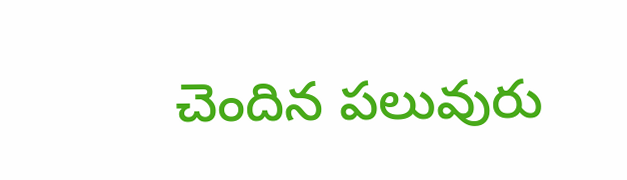చెందిన పలువురు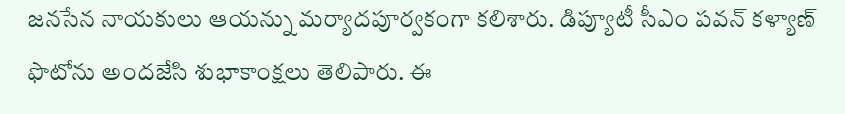జనసేన నాయకులు ఆయన్ను మర్యాదపూర్వకంగా కలిశారు. డిప్యూటీ సీఎం పవన్ కళ్యాణ్ ఫొటోను అందజేసి శుభాకాంక్షలు తెలిపారు. ఈ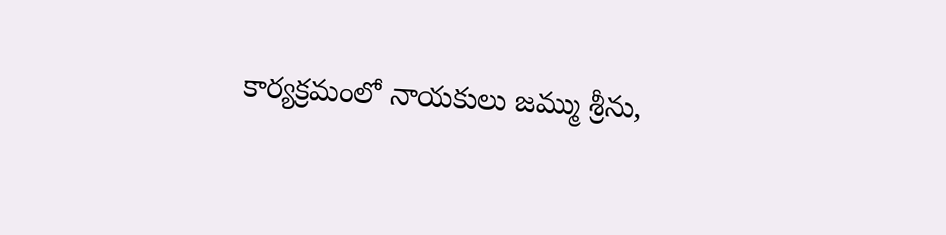కార్యక్రమంలో నాయకులు జమ్ము శ్రీను,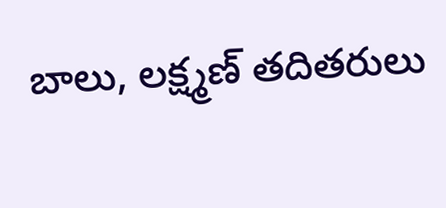బాలు, లక్ష్మణ్ తదితరులు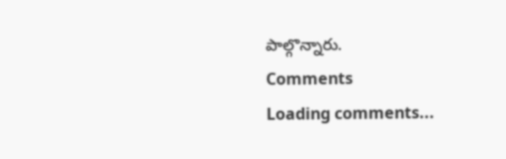పాల్గొన్నారు.
Comments
Loading comments...